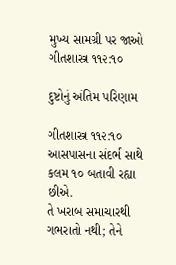મુખ્ય સામગ્રી પર જાઓ
ગીતશાસ્ત્ર ૧૧૨:૧૦

દુષ્ટોનું અંતિમ પરિણામ

ગીતશાસ્ત્ર ૧૧૨:૧૦
આસપાસના સંદર્ભ સાથે કલમ ૧૦ બતાવી રહ્યા છીએ.
તે ખરાબ સમાચારથી ગભરાતો નથી; તેને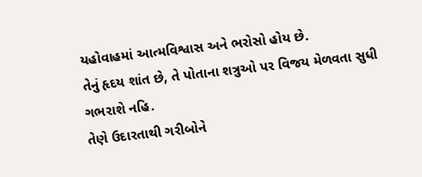યહોવાહમાં આત્મવિશ્વાસ અને ભરોસો હોય છે.
તેનું હૃદય શાંત છે, તે પોતાના શત્રુઓ પર વિજય મેળવતા સુધી ગભરાશે નહિ.
તેણે ઉદારતાથી ગરીબોને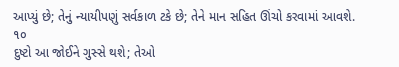આપ્યું છે; તેનું ન્યાયીપણું સર્વકાળ ટકે છે; તેને માન સહિત ઊંચો કરવામાં આવશે.
૧૦
દુષ્ટો આ જોઈને ગુસ્સે થશે; તેઓ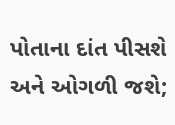પોતાના દાંત પીસશે અને ઓગળી જશે;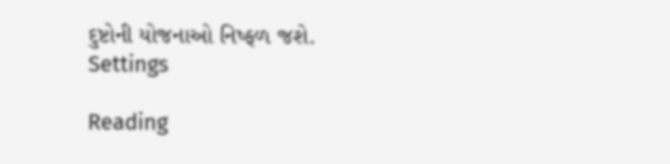દુષ્ટોની યોજનાઓ નિષ્ફળ જશે.
Settings

Reading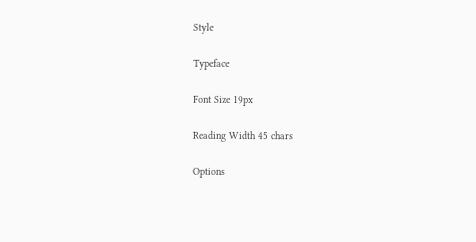Style

Typeface

Font Size 19px

Reading Width 45 chars

Options